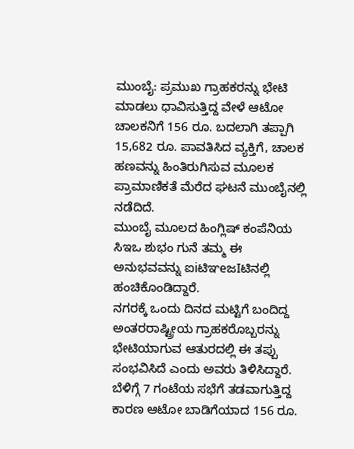ಮುಂಬೈ: ಪ್ರಮುಖ ಗ್ರಾಹಕರನ್ನು ಭೇಟಿ ಮಾಡಲು ಧಾವಿಸುತ್ತಿದ್ದ ವೇಳೆ ಆಟೋ ಚಾಲಕನಿಗೆ 156 ರೂ. ಬದಲಾಗಿ ತಪ್ಪಾಗಿ 15,682 ರೂ. ಪಾವತಿಸಿದ ವ್ಯಕ್ತಿಗೆ, ಚಾಲಕ ಹಣವನ್ನು ಹಿಂತಿರುಗಿಸುವ ಮೂಲಕ ಪ್ರಾಮಾಣಿಕತೆ ಮೆರೆದ ಘಟನೆ ಮುಂಬೈನಲ್ಲಿ ನಡೆದಿದೆ.
ಮುಂಬೈ ಮೂಲದ ಹಿಂಗ್ಲಿಷ್ ಕಂಪೆನಿಯ ಸಿಇಒ ಶುಭಂ ಗುನೆ ತಮ್ಮ ಈ ಅನುಭವವನ್ನು ಐiಟಿಞeಜIಟಿನಲ್ಲಿ ಹಂಚಿಕೊಂಡಿದ್ದಾರೆ.
ನಗರಕ್ಕೆ ಒಂದು ದಿನದ ಮಟ್ಟಿಗೆ ಬಂದಿದ್ದ ಅಂತರರಾಷ್ಟ್ರೀಯ ಗ್ರಾಹಕರೊಬ್ಬರನ್ನು ಭೇಟಿಯಾಗುವ ಆತುರದಲ್ಲಿ ಈ ತಪ್ಪು ಸಂಭವಿಸಿದೆ ಎಂದು ಅವರು ತಿಳಿಸಿದ್ದಾರೆ. ಬೆಳಿಗ್ಗೆ 7 ಗಂಟೆಯ ಸಭೆಗೆ ತಡವಾಗುತ್ತಿದ್ದ ಕಾರಣ ಆಟೋ ಬಾಡಿಗೆಯಾದ 156 ರೂ.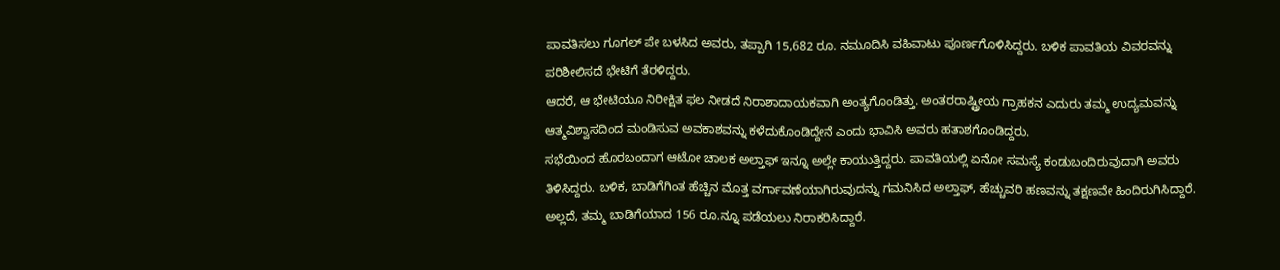ಪಾವತಿಸಲು ಗೂಗಲ್ ಪೇ ಬಳಸಿದ ಅವರು, ತಪ್ಪಾಗಿ 15,682 ರೂ. ನಮೂದಿಸಿ ವಹಿವಾಟು ಪೂರ್ಣಗೊಳಿಸಿದ್ದರು. ಬಳಿಕ ಪಾವತಿಯ ವಿವರವನ್ನು ಪರಿಶೀಲಿಸದೆ ಭೇಟಿಗೆ ತೆರಳಿದ್ದರು.
ಆದರೆ, ಆ ಭೇಟಿಯೂ ನಿರೀಕ್ಷಿತ ಫಲ ನೀಡದೆ ನಿರಾಶಾದಾಯಕವಾಗಿ ಅಂತ್ಯಗೊಂಡಿತ್ತು. ಅಂತರರಾಷ್ಟ್ರೀಯ ಗ್ರಾಹಕನ ಎದುರು ತಮ್ಮ ಉದ್ಯಮವನ್ನು ಆತ್ಮವಿಶ್ವಾಸದಿಂದ ಮಂಡಿಸುವ ಅವಕಾಶವನ್ನು ಕಳೆದುಕೊಂಡಿದ್ದೇನೆ ಎಂದು ಭಾವಿಸಿ ಅವರು ಹತಾಶಗೊಂಡಿದ್ದರು.
ಸಭೆಯಿಂದ ಹೊರಬಂದಾಗ ಆಟೋ ಚಾಲಕ ಅಲ್ತಾಫ್ ಇನ್ನೂ ಅಲ್ಲೇ ಕಾಯುತ್ತಿದ್ದರು. ಪಾವತಿಯಲ್ಲಿ ಏನೋ ಸಮಸ್ಯೆ ಕಂಡುಬಂದಿರುವುದಾಗಿ ಅವರು ತಿಳಿಸಿದ್ದರು. ಬಳಿಕ, ಬಾಡಿಗೆಗಿಂತ ಹೆಚ್ಚಿನ ಮೊತ್ತ ವರ್ಗಾವಣೆಯಾಗಿರುವುದನ್ನು ಗಮನಿಸಿದ ಅಲ್ತಾಫ್, ಹೆಚ್ಚುವರಿ ಹಣವನ್ನು ತಕ್ಷಣವೇ ಹಿಂದಿರುಗಿಸಿದ್ದಾರೆ. ಅಲ್ಲದೆ, ತಮ್ಮ ಬಾಡಿಗೆಯಾದ 156 ರೂ.ನ್ನೂ ಪಡೆಯಲು ನಿರಾಕರಿಸಿದ್ದಾರೆ.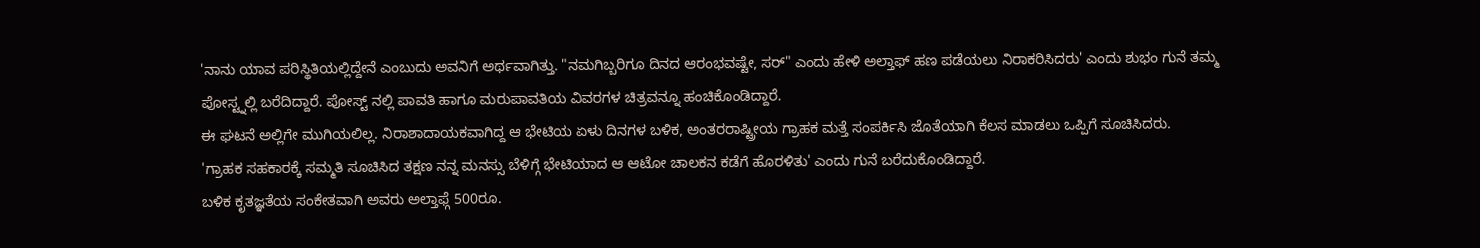'ನಾನು ಯಾವ ಪರಿಸ್ಥಿತಿಯಲ್ಲಿದ್ದೇನೆ ಎಂಬುದು ಅವನಿಗೆ ಅರ್ಥವಾಗಿತ್ತು. "ನಮಗಿಬ್ಬರಿಗೂ ದಿನದ ಆರಂಭವಷ್ಟೇ, ಸರ್" ಎಂದು ಹೇಳಿ ಅಲ್ತಾಫ್ ಹಣ ಪಡೆಯಲು ನಿರಾಕರಿಸಿದರು' ಎಂದು ಶುಭಂ ಗುನೆ ತಮ್ಮ ಪೋಸ್ಟ್ನಲ್ಲಿ ಬರೆದಿದ್ದಾರೆ. ಪೋಸ್ಟ್ ನಲ್ಲಿ ಪಾವತಿ ಹಾಗೂ ಮರುಪಾವತಿಯ ವಿವರಗಳ ಚಿತ್ರವನ್ನೂ ಹಂಚಿಕೊಂಡಿದ್ದಾರೆ.
ಈ ಘಟನೆ ಅಲ್ಲಿಗೇ ಮುಗಿಯಲಿಲ್ಲ. ನಿರಾಶಾದಾಯಕವಾಗಿದ್ದ ಆ ಭೇಟಿಯ ಏಳು ದಿನಗಳ ಬಳಿಕ, ಅಂತರರಾಷ್ಟ್ರೀಯ ಗ್ರಾಹಕ ಮತ್ತೆ ಸಂಪರ್ಕಿಸಿ ಜೊತೆಯಾಗಿ ಕೆಲಸ ಮಾಡಲು ಒಪ್ಪಿಗೆ ಸೂಚಿಸಿದರು.
'ಗ್ರಾಹಕ ಸಹಕಾರಕ್ಕೆ ಸಮ್ಮತಿ ಸೂಚಿಸಿದ ತಕ್ಷಣ ನನ್ನ ಮನಸ್ಸು ಬೆಳಿಗ್ಗೆ ಭೇಟಿಯಾದ ಆ ಆಟೋ ಚಾಲಕನ ಕಡೆಗೆ ಹೊರಳಿತು' ಎಂದು ಗುನೆ ಬರೆದುಕೊಂಡಿದ್ದಾರೆ.
ಬಳಿಕ ಕೃತಜ್ಞತೆಯ ಸಂಕೇತವಾಗಿ ಅವರು ಅಲ್ತಾಫ್ಗೆ 500ರೂ.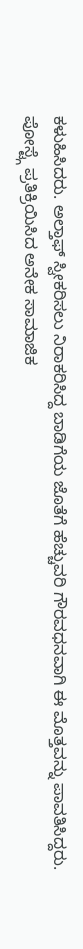ಕಳುಹಿಸಿದರು. ಅಲ್ತಾಫ್ ಸ್ವೀಕರಿಸಲು ನಿರಾಕರಿಸಿದ್ದ ಬಾಡಿಗೆಯ ಜೊತೆಗೆ ಹೆಚ್ಚುವರಿ ಗೌರವಧನವಾಗಿ ಈ ಮೊತ್ತವನ್ನು ಪಾವತಿಸಿದ್ದರು.
ಪೋಸ್ಟ್ಗೆ ಪ್ರತಿಕ್ರಿಯಿಸಿದ ಅನೇಕ ಸಾಮಾಜಿಕ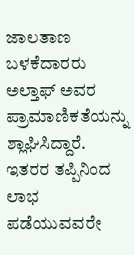ಜಾಲತಾಣ ಬಳಕೆದಾರರು ಅಲ್ತಾಫ್ ಅವರ ಪ್ರಾಮಾಣಿಕತೆಯನ್ನು ಶ್ಲಾಘಿಸಿದ್ದಾರೆ. ಇತರರ ತಪ್ಪಿನಿಂದ ಲಾಭ ಪಡೆಯುವವರೇ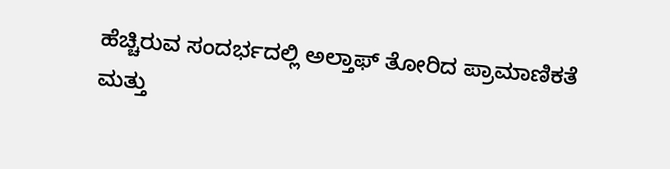ಹೆಚ್ಚಿರುವ ಸಂದರ್ಭದಲ್ಲಿ ಅಲ್ತಾಫ್ ತೋರಿದ ಪ್ರಾಮಾಣಿಕತೆ ಮತ್ತು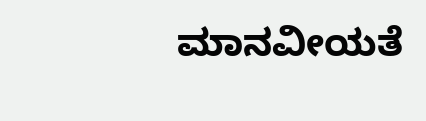ಮಾನವೀಯತೆ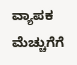ವ್ಯಾಪಕ ಮೆಚ್ಚುಗೆಗೆ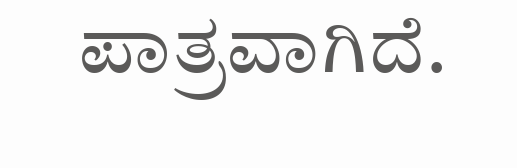ಪಾತ್ರವಾಗಿದೆ.